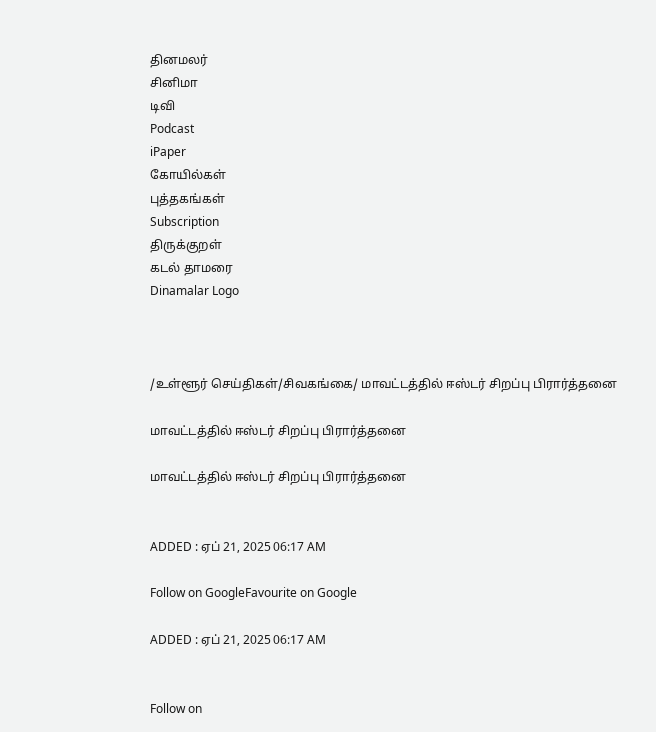தினமலர்
சினிமா
டிவி
Podcast
iPaper
கோயில்கள்
புத்தகங்கள்
Subscription
திருக்குறள்
கடல் தாமரை
Dinamalar Logo



/உள்ளூர் செய்திகள்/சிவகங்கை/ மாவட்டத்தில் ஈஸ்டர் சிறப்பு பிரார்த்தனை

மாவட்டத்தில் ஈஸ்டர் சிறப்பு பிரார்த்தனை

மாவட்டத்தில் ஈஸ்டர் சிறப்பு பிரார்த்தனை


ADDED : ஏப் 21, 2025 06:17 AM

Follow on GoogleFavourite on Google

ADDED : ஏப் 21, 2025 06:17 AM


Follow on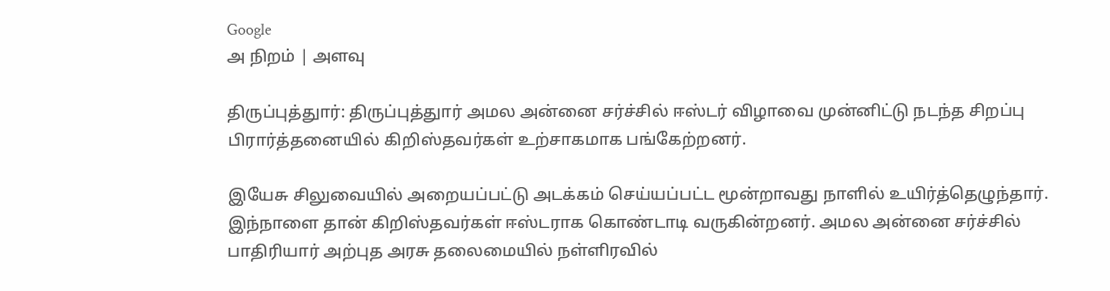Google
அ நிறம் | அளவு

திருப்புத்துார்: திருப்புத்துார் அமல அன்னை சர்ச்சில் ஈஸ்டர் விழாவை முன்னிட்டு நடந்த சிறப்பு பிரார்த்தனையில் கிறிஸ்தவர்கள் உற்சாகமாக பங்கேற்றனர்.

இயேசு சிலுவையில் அறையப்பட்டு அடக்கம் செய்யப்பட்ட மூன்றாவது நாளில் உயிர்த்தெழுந்தார். இந்நாளை தான் கிறிஸ்தவர்கள் ஈஸ்டராக கொண்டாடி வருகின்றனர். அமல அன்னை சர்ச்சில் பாதிரியார் அற்புத அரசு தலைமையில் நள்ளிரவில்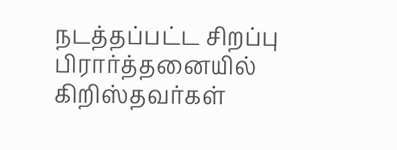நடத்தப்பட்ட சிறப்பு பிரார்த்தனையில் கிறிஸ்தவர்கள்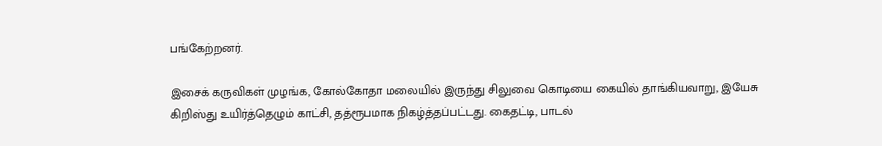பங்கேற்றனர்.

இசைக் கருவிகள் முழங்க, கோல்கோதா மலையில் இருந்து சிலுவை கொடியை கையில் தாங்கியவாறு, இயேசு கிறிஸ்து உயிர்த்தெழும் காட்சி, தத்ரூபமாக நிகழ்த்தப்பட்டது. கைதட்டி, பாடல்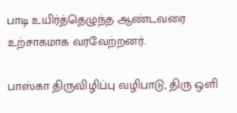பாடி உயிர்த்தெழுந்த ஆண்டவரை உற்சாகமாக வரவேற்றனர்.

பாஸ்கா திருவிழிப்பு வழிபாடு, திரு ஒளி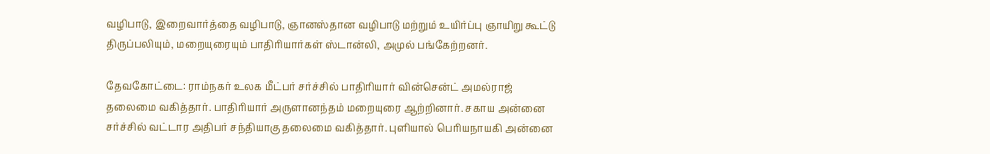வழிபாடு, இறைவார்த்தை வழிபாடு, ஞானஸ்தான வழிபாடு மற்றும் உயிர்ப்பு ஞாயிறு கூட்டு திருப்பலியும், மறையுரையும் பாதிரியார்கள் ஸ்டான்லி, அமுல் பங்கேற்றனர்.

தேவகோட்டை: ராம்நகர் உலக மீட்பர் சர்ச்சில் பாதிரியார் வின்சென்ட் அமல்ராஜ் தலைமை வகித்தார். பாதிரியார் அருளானந்தம் மறையுரை ஆற்றினார். சகாய அன்னை சர்ச்சில் வட்டார அதிபர் சந்தியாகு தலைமை வகித்தார். புளியால் பெரியநாயகி அன்னை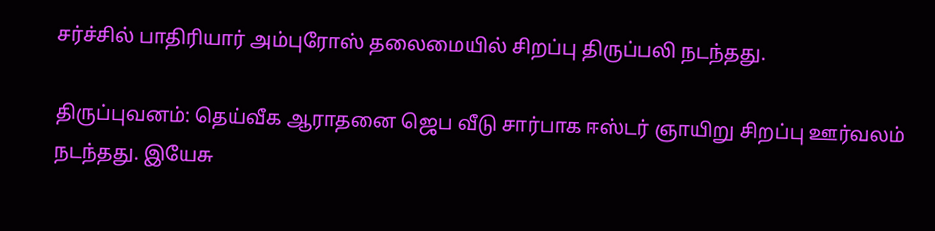சர்ச்சில் பாதிரியார் அம்புரோஸ் தலைமையில் சிறப்பு திருப்பலி நடந்தது.

திருப்புவனம்: தெய்வீக ஆராதனை ஜெப வீடு சார்பாக ஈஸ்டர் ஞாயிறு சிறப்பு ஊர்வலம் நடந்தது. இயேசு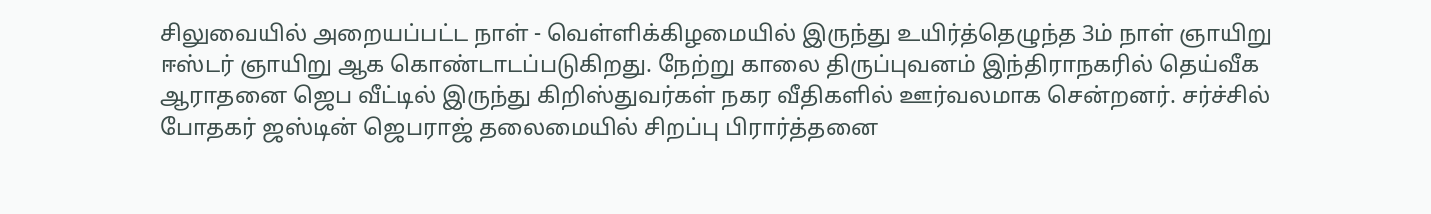சிலுவையில் அறையப்பட்ட நாள் - வெள்ளிக்கிழமையில் இருந்து உயிர்த்தெழுந்த 3ம் நாள் ஞாயிறு ஈஸ்டர் ஞாயிறு ஆக கொண்டாடப்படுகிறது. நேற்று காலை திருப்புவனம் இந்திராநகரில் தெய்வீக ஆராதனை ஜெப வீட்டில் இருந்து கிறிஸ்துவர்கள் நகர வீதிகளில் ஊர்வலமாக சென்றனர். சர்ச்சில் போதகர் ஜஸ்டின் ஜெபராஜ் தலைமையில் சிறப்பு பிரார்த்தனை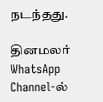நடந்தது.

தினமலர் WhatsApp Channel-ல்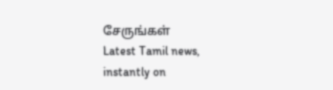சேருங்கள்
Latest Tamil news, instantly on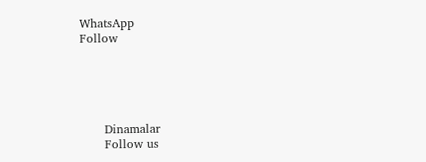WhatsApp
Follow





      Dinamalar
      Follow us